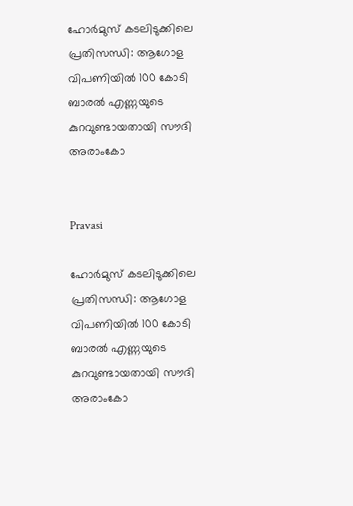ഹോർമുസ് കടലിടുക്കിലെ പ്രതിസന്ധി: ആഗോള വിപണിയിൽ 100 കോടി ബാരൽ എണ്ണയുടെ കുറവുണ്ടായതായി സൗദി അരാംകോ


Pravasi

ഹോർമുസ് കടലിടുക്കിലെ പ്രതിസന്ധി: ആഗോള വിപണിയിൽ 100 കോടി ബാരൽ എണ്ണയുടെ കുറവുണ്ടായതായി സൗദി അരാംകോ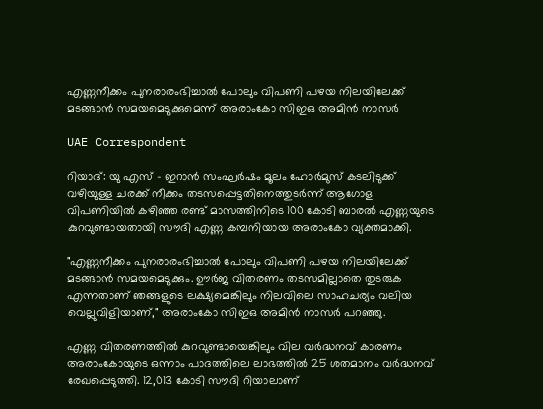എണ്ണനീക്കം പുനരാരംഭിച്ചാൽ പോലും വിപണി പഴയ നിലയിലേക്ക് മടങ്ങാൻ സമയമെടുക്കുമെന്ന് അരാംകോ സിഇഒ അമിൻ നാസർ

UAE Correspondent

റിയാദ്: യു എസ് - ഇറാൻ സംഘർഷം മൂലം ഹോർമുസ് കടലിടുക്ക് വഴിയുള്ള ചരക്ക് നീക്കം തടസപ്പെട്ടതിനെത്തുടർന്ന് ആഗോള വിപണിയിൽ കഴിഞ്ഞ രണ്ട് മാസത്തിനിടെ 100 കോടി ബാരൽ എണ്ണയുടെ കുറവുണ്ടായതായി സൗദി എണ്ണ കമ്പനിയായ അരാംകോ വ്യക്തമാക്കി.

"എണ്ണനീക്കം പുനരാരംഭിച്ചാൽ പോലും വിപണി പഴയ നിലയിലേക്ക് മടങ്ങാൻ സമയമെടുക്കും. ഊർജ വിതരണം തടസമില്ലാതെ തുടരുക എന്നതാണ് ഞങ്ങളുടെ ലക്ഷ്യമെങ്കിലും നിലവിലെ സാഹചര്യം വലിയ വെല്ലുവിളിയാണ്," അരാംകോ സിഇഒ അമിൻ നാസർ പറഞ്ഞു.

എണ്ണ വിതരണത്തിൽ കുറവുണ്ടായെങ്കിലും വില വർദ്ധനവ് കാരണം അരാംകോയുടെ ഒന്നാം പാദത്തിലെ ലാഭത്തിൽ 25 ശതമാനം വർദ്ധനവ് രേഖപ്പെടുത്തി. 12,013 കോടി സൗദി റിയാലാണ്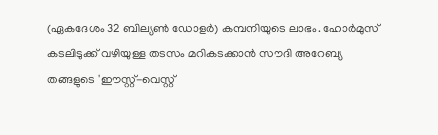(ഏകദേശം 32 ബില്യൺ ഡോളർ) കമ്പനിയുടെ ലാഭം. ഹോർമുസ് കടലിടുക്ക് വഴിയുള്ള തടസം മറികടക്കാൻ സൗദി അറേബ്യ തങ്ങളുടെ 'ഈസ്റ്റ്-വെസ്റ്റ്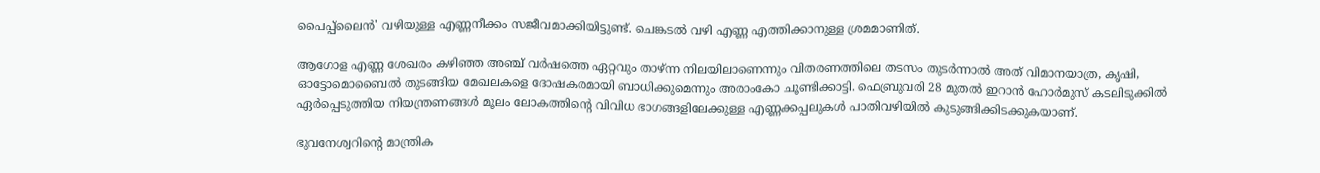പൈപ്പ്‌ലൈൻ' വഴിയുള്ള എണ്ണനീക്കം സജീവമാക്കിയിട്ടുണ്ട്. ചെങ്കടൽ വഴി എണ്ണ എത്തിക്കാനുള്ള ശ്രമമാണിത്.

ആഗോള എണ്ണ ശേഖരം കഴിഞ്ഞ അഞ്ച് വർഷത്തെ ഏറ്റവും താഴ്ന്ന നിലയിലാണെന്നും വിതരണത്തിലെ തടസം തുടർന്നാൽ അത് വിമാനയാത്ര, കൃഷി, ഓട്ടോമൊബൈൽ തുടങ്ങിയ മേഖലകളെ ദോഷകരമായി ബാധിക്കുമെന്നും അരാംകോ ചൂണ്ടിക്കാട്ടി. ഫെബ്രുവരി 28 മുതൽ ഇറാൻ ഹോർമുസ് കടലിടുക്കിൽ ഏർപ്പെടുത്തിയ നിയന്ത്രണങ്ങൾ മൂലം ലോകത്തിന്‍റെ വിവിധ ഭാഗങ്ങളിലേക്കുള്ള എണ്ണക്കപ്പലുകൾ പാതിവഴിയിൽ കുടുങ്ങിക്കിടക്കുകയാണ്.

ഭുവനേശ്വറിന്‍റെ മാന്ത്രിക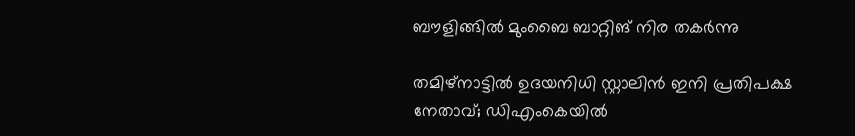ബൗളിങ്ങിൽ മുംബൈ ബാറ്റിങ് നിര തകർന്നു

തമിഴ്നാട്ടിൽ ഉദയനിധി സ്റ്റാലിൻ ഇനി പ്രതിപക്ഷ നേതാവ്; ഡിഎംകെയിൽ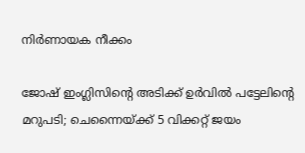നിർണായക നീക്കം

ജോഷ് ഇംഗ്ലിസിന്‍റെ അടിക്ക് ഉർവിൽ പട്ടേലിന്‍റെ മറുപടി; ചെന്നൈയ്ക്ക് 5 വിക്കറ്റ് ജയം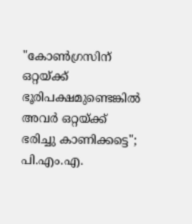"കോൺഗ്രസിന് ഒറ്റയ്ക്ക് ഭൂരിപക്ഷമുണ്ടെങ്കിൽ അവർ ഒറ്റയ്ക്ക് ഭരിച്ചു കാണിക്കട്ടെ"; പി.എം.എ.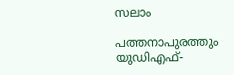സലാം

പത്തനാപുരത്തും യുഡിഎഫ്-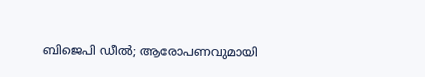ബിജെപി ഡീൽ; ആരോപണവുമായി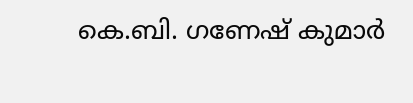കെ.ബി. ഗണേഷ് കുമാർ